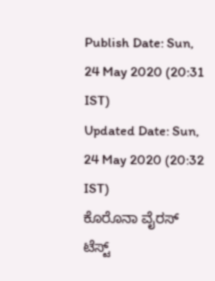Publish Date: Sun, 24 May 2020 (20:31 IST)
Updated Date: Sun, 24 May 2020 (20:32 IST)
ಕೊರೊನಾ ವೈರಸ್ ಟೆಸ್ಟ್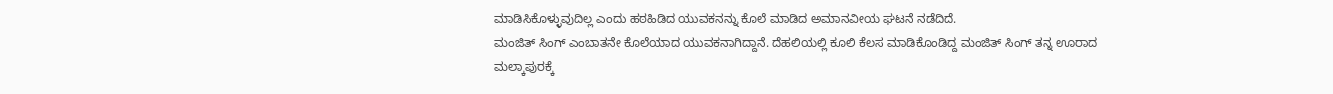ಮಾಡಿಸಿಕೊಳ್ಳುವುದಿಲ್ಲ ಎಂದು ಹಠಹಿಡಿದ ಯುವಕನನ್ನು ಕೊಲೆ ಮಾಡಿದ ಅಮಾನವೀಯ ಘಟನೆ ನಡೆದಿದೆ.
ಮಂಜಿತ್ ಸಿಂಗ್ ಎಂಬಾತನೇ ಕೊಲೆಯಾದ ಯುವಕನಾಗಿದ್ದಾನೆ. ದೆಹಲಿಯಲ್ಲಿ ಕೂಲಿ ಕೆಲಸ ಮಾಡಿಕೊಂಡಿದ್ದ ಮಂಜಿತ್ ಸಿಂಗ್ ತನ್ನ ಊರಾದ ಮಲ್ಕಾಪುರಕ್ಕೆ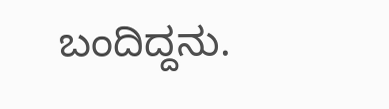ಬಂದಿದ್ದನು.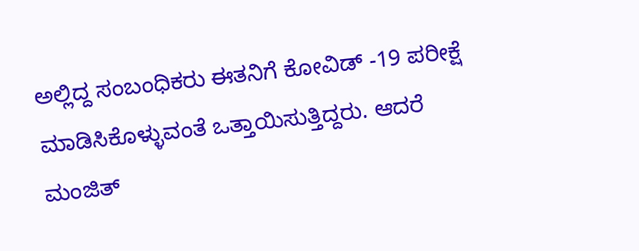ಅಲ್ಲಿದ್ದ ಸಂಬಂಧಿಕರು ಈತನಿಗೆ ಕೋವಿಡ್ -19 ಪರೀಕ್ಷೆ ಮಾಡಿಸಿಕೊಳ್ಳುವಂತೆ ಒತ್ತಾಯಿಸುತ್ತಿದ್ದರು. ಆದರೆ ಮಂಜಿತ್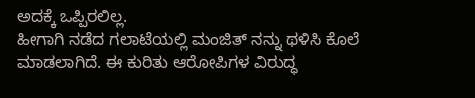ಅದಕ್ಕೆ ಒಪ್ಪಿರಲಿಲ್ಲ.
ಹೀಗಾಗಿ ನಡೆದ ಗಲಾಟೆಯಲ್ಲಿ ಮಂಜಿತ್ ನನ್ನು ಥಳಿಸಿ ಕೊಲೆ ಮಾಡಲಾಗಿದೆ. ಈ ಕುರಿತು ಆರೋಪಿಗಳ ವಿರುದ್ಧ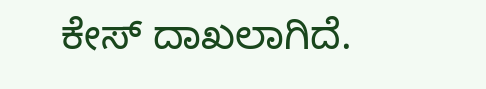ಕೇಸ್ ದಾಖಲಾಗಿದೆ.